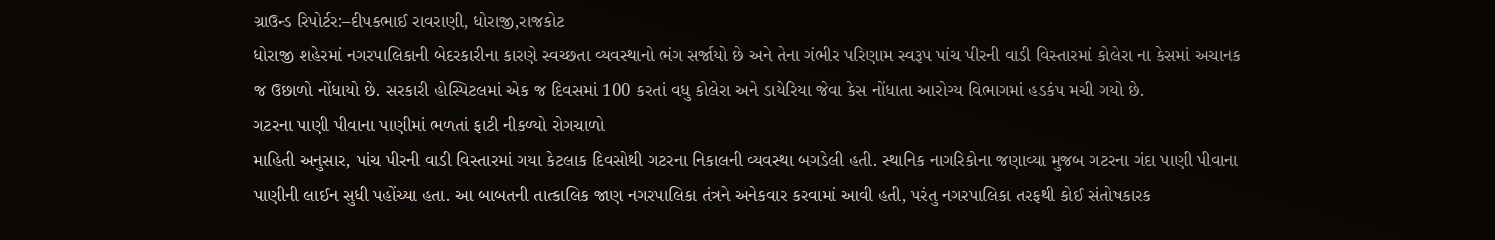ગ્રાઉન્ડ રિપોર્ટર:–દીપકભાઈ રાવરાણી, ધોરાજી,રાજકોટ
ધોરાજી શહેરમાં નગરપાલિકાની બેદરકારીના કારણે સ્વચ્છતા વ્યવસ્થાનો ભંગ સર્જાયો છે અને તેના ગંભીર પરિણામ સ્વરૂપ પાંચ પીરની વાડી વિસ્તારમાં કોલેરા ના કેસમાં અચાનક જ ઉછાળો નોંધાયો છે. સરકારી હોસ્પિટલમાં એક જ દિવસમાં 100 કરતાં વધુ કોલેરા અને ડાયેરિયા જેવા કેસ નોંધાતા આરોગ્ય વિભાગમાં હડકંપ મચી ગયો છે.
ગટરના પાણી પીવાના પાણીમાં ભળતાં ફાટી નીકળ્યો રોગચાળો
માહિતી અનુસાર, પાંચ પીરની વાડી વિસ્તારમાં ગયા કેટલાક દિવસોથી ગટરના નિકાલની વ્યવસ્થા બગડેલી હતી. સ્થાનિક નાગરિકોના જણાવ્યા મુજબ ગટરના ગંદા પાણી પીવાના પાણીની લાઈન સુધી પહોંચ્યા હતા. આ બાબતની તાત્કાલિક જાણ નગરપાલિકા તંત્રને અનેકવાર કરવામાં આવી હતી, પરંતુ નગરપાલિકા તરફથી કોઈ સંતોષકારક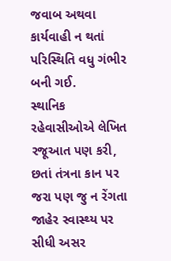જવાબ અથવા કાર્યવાહી ન થતાં પરિસ્થિતિ વધુ ગંભીર બની ગઈ.
સ્થાનિક રહેવાસીઓએ લેખિત રજૂઆત પણ કરી, છતાં તંત્રના કાન પર જરા પણ જુ ન રેંગતા જાહેર સ્વાસ્થ્ય પર સીધી અસર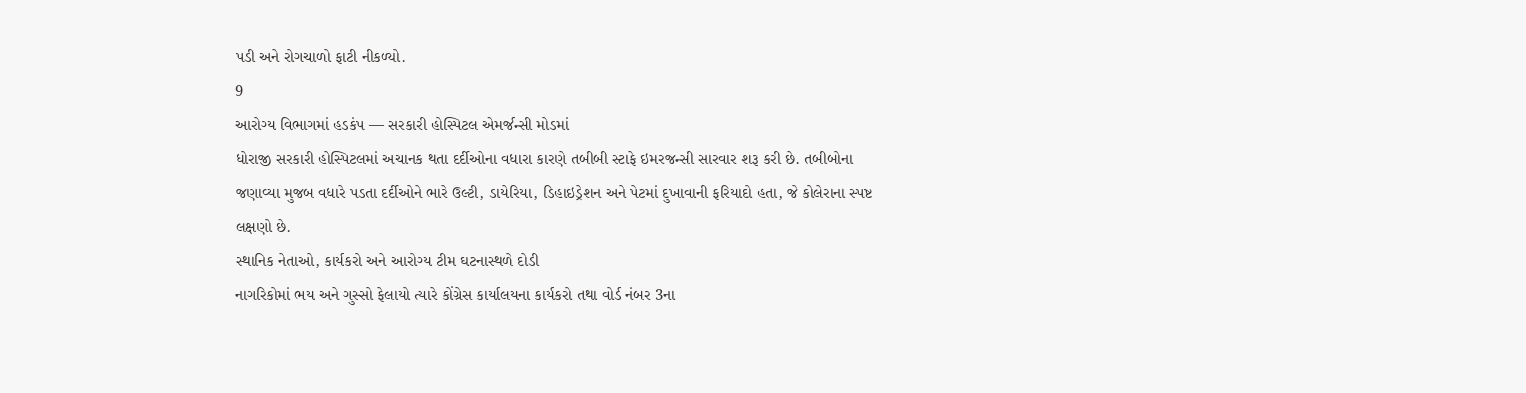પડી અને રોગચાળો ફાટી નીકળ્યો.
9
આરોગ્ય વિભાગમાં હડકંપ — સરકારી હોસ્પિટલ એમર્જન્સી મોડમાં
ધોરાજી સરકારી હોસ્પિટલમાં અચાનક થતા દર્દીઓના વધારા કારણે તબીબી સ્ટાફે ઇમરજન્સી સારવાર શરૂ કરી છે. તબીબોના જણાવ્યા મુજબ વધારે પડતા દર્દીઓને ભારે ઉલ્ટી, ડાયેરિયા, ડિહાઇડ્રેશન અને પેટમાં દુખાવાની ફરિયાદો હતા, જે કોલેરાના સ્પષ્ટ લક્ષણો છે.
સ્થાનિક નેતાઓ, કાર્યકરો અને આરોગ્ય ટીમ ઘટનાસ્થળે દોડી
નાગરિકોમાં ભય અને ગુસ્સો ફેલાયો ત્યારે કોંગ્રેસ કાર્યાલયના કાર્યકરો તથા વોર્ડ નંબર 3ના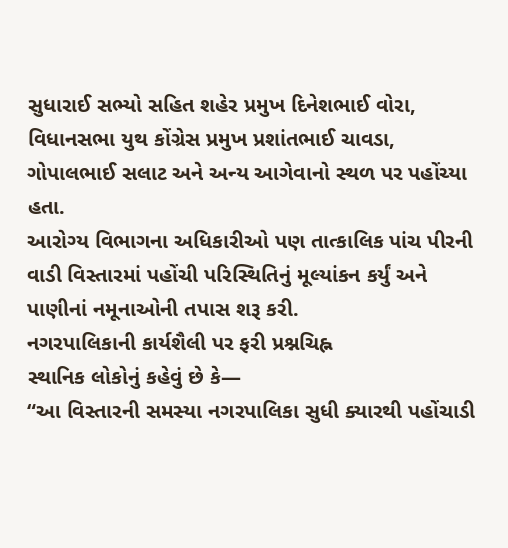સુધારાઈ સભ્યો સહિત શહેર પ્રમુખ દિનેશભાઈ વોરા, વિધાનસભા યુથ કોંગ્રેસ પ્રમુખ પ્રશાંતભાઈ ચાવડા, ગોપાલભાઈ સલાટ અને અન્ય આગેવાનો સ્થળ પર પહોંચ્યા હતા.
આરોગ્ય વિભાગના અધિકારીઓ પણ તાત્કાલિક પાંચ પીરની વાડી વિસ્તારમાં પહોંચી પરિસ્થિતિનું મૂલ્યાંકન કર્યું અને પાણીનાં નમૂનાઓની તપાસ શરૂ કરી.
નગરપાલિકાની કાર્યશૈલી પર ફરી પ્રશ્નચિહ્ન
સ્થાનિક લોકોનું કહેવું છે કે—
“આ વિસ્તારની સમસ્યા નગરપાલિકા સુધી ક્યારથી પહોંચાડી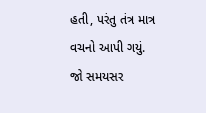હતી, પરંતુ તંત્ર માત્ર વચનો આપી ગયું. જો સમયસર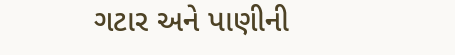ગટાર અને પાણીની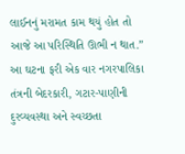લાઈનનું મરામત કામ થયું હોત તો આજે આ પરિસ્થિતિ ઊભી ન થાત.”
આ ઘટના ફરી એક વાર નગરપાલિકા તંત્રની બેદરકારી, ગટાર-પાણીની દુરવ્યવસ્થા અને સ્વચ્છતા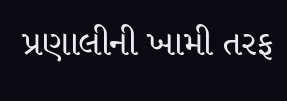પ્રણાલીની ખામી તરફ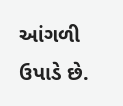આંગળી ઉપાડે છે.